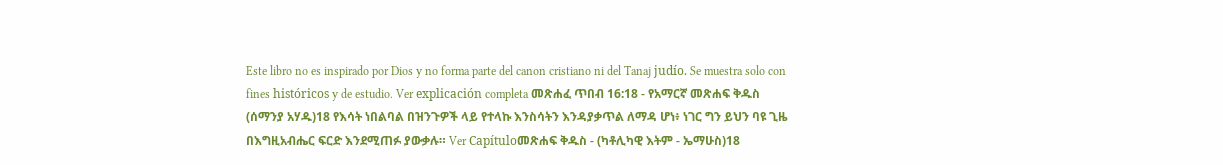Este libro no es inspirado por Dios y no forma parte del canon cristiano ni del Tanaj judío. Se muestra solo con fines históricos y de estudio. Ver explicación completa መጽሐፈ ጥበብ 16:18 - የአማርኛ መጽሐፍ ቅዱስ (ሰማንያ አሃዱ)18 የእሳት ነበልባል በዝንጉዎች ላይ የተላኩ እንስሳትን እንዳያቃጥል ለማዳ ሆነ፥ ነገር ግን ይህን ባዩ ጊዜ በእግዚአብሔር ፍርድ እንደሚጠፉ ያውቃሉ። Ver Capítuloመጽሐፍ ቅዱስ - (ካቶሊካዊ እትም - ኤማሁስ)18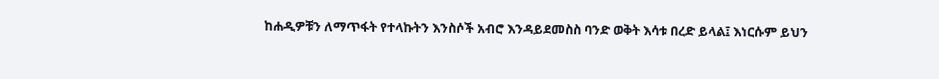ከሐዲዎቹን ለማጥፋት የተላኩትን እንስሶች አብሮ እንዳይደመስስ ባንድ ወቅት እሳቱ በረድ ይላል፤ እነርሱም ይህን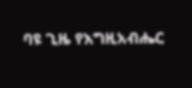ባዩ ጊዜ የእግዚአብሔር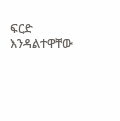ፍርድ እንዳልተዋቸው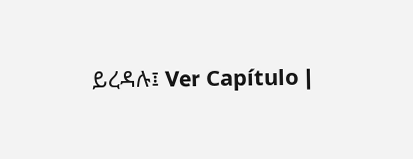ይረዳሉ፤ Ver Capítulo |